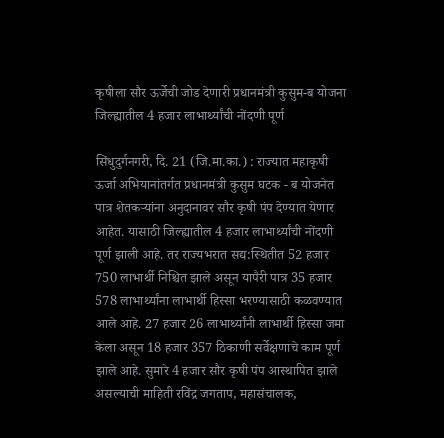कृषीला सौर ऊर्जेची जोड देणारी प्रधानमंत्री कुसुम-ब योजना जिल्ह्यातील 4 हजार लाभार्थ्यांची नोंदणी पूर्ण

सिंधुदुर्गनगरी, दि. 21 (जि.मा.का.) : राज्यात महाकृषी ऊर्जा अभियानांतर्गत प्रधानमंत्री कुसुम घटक - ब योजनेत पात्र शेतकऱ्यांना अनुदानावर सौर कृषी पंप देण्यात येणार आहेत. यासाठी जिल्ह्यातील 4 हजार लाभार्थ्यांची नोंदणी पूर्ण झाली आहे. तर राज्यभरात सद्य:स्थितीत 52 हजार 750 लाभार्थी निश्चित झाले असून यापैरी पात्र 35 हजार 578 लाभार्थ्यांना लाभार्थी हिस्सा भरण्यासाठी कळवण्यात आले आहे. 27 हजार 26 लाभार्थ्यांनी लाभार्थी हिस्सा जमा केला असून 18 हजार 357 ठिकाणी सर्वेक्षणाचे काम पूर्ण झाले आहे. सुमारे 4 हजार सौर कृषी पंप आस्थापित झाले असल्याची माहिती रविंद्र जगताप, महासंचालक,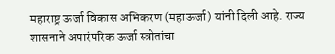महाराष्ट्र ऊर्जा विकास अभिकरण (महाऊर्जा) यांनी दिली आहे. राज्य शासनाने अपारंपरिक ऊर्जा स्त्रोतांचा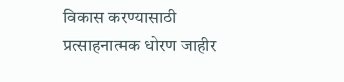विकास करण्यासाठी प्रत्साहनात्मक धोरण जाहीर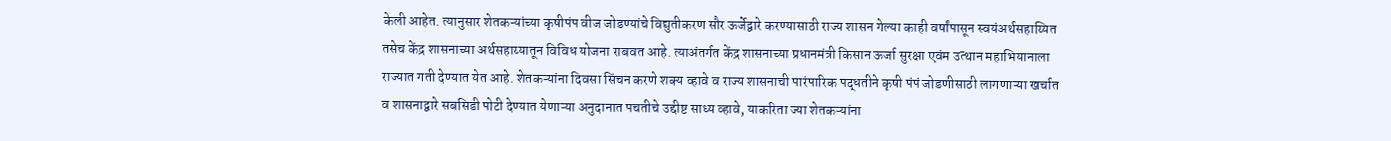केली आहेत. त्यानुसार शेतकऱ्यांच्या कृषीपंप वीज जोडण्यांचे विद्युतीकरण सौर ऊर्जेद्वारे करण्यासाठी राज्य शासन गेल्या काही वर्षांपासून स्वयंअर्थसहाय्यित तसेच केंद्र शासनाच्या अर्थसहाय्यातून विविध योजना राबवत आहे. त्याअंतर्गत केंद्र शासनाच्या प्रधानमंत्री किसान ऊर्जा सुरक्षा एवंम उत्थान महाभियानाला राज्यात गती देण्यात येत आहे. शेतकऱ्यांना दिवसा सिंचन करणे शक्य व्हावे व राज्य शासनाची पारंपारिक पद्धतीने कृषी पंपं जोडणीसाठी लागणाऱ्या खर्चात व शासनाद्वारे सबसिडी पोटी देण्यात येणाऱ्या अनुदानात पचतीचे उद्दीष्ट साध्य व्हावे, याकरिता ज्या शेतकऱ्यांना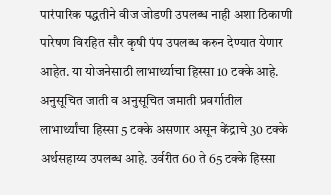पारंपारिक पद्धतीने वीज जोडणी उपलब्ध नाही अशा ठिकाणी पारेषण विरहित सौर कृषी पंप उपलब्ध करुन देण्यात येणार आहेत. या योजनेसाठी लाभार्थ्याचा हिस्सा 10 टक्के आहे. अनुसूचित जाती व अनुसूचित जमाती प्रवर्गातील लाभार्थ्यांचा हिस्सा 5 टक्के असणार असून केंद्राचे 30 टक्के अर्थसहाय्य उपलब्ध आहे. उर्वरीत 60 ते 65 टक्के हिस्सा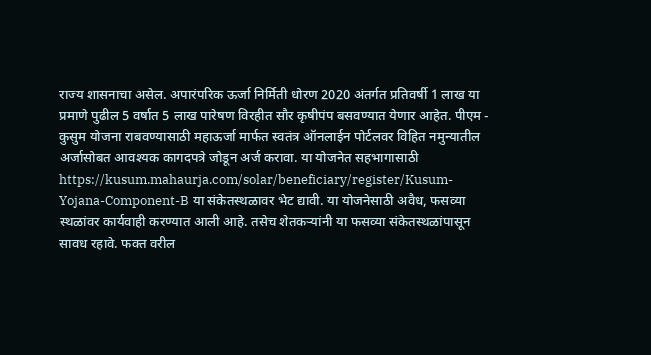राज्य शासनाचा असेल. अपारंपरिक ऊर्जा निर्मिती धोरण 2020 अंतर्गत प्रतिवर्षी 1 लाख या प्रमाणे पुढील 5 वर्षात 5 लाख पारेषण विरहीत सौर कृषीपंप बसवण्यात येणार आहेत. पीएम - कुसुम योजना राबवण्यासाठी महाऊर्जा मार्फत स्वतंत्र ऑनलाईन पोर्टलवर विहित नमुन्यातील अर्जासोबत आवश्यक कागदपत्रे जोडून अर्ज करावा. या योजनेत सहभागासाठी https://kusum.mahaurja.com/solar/beneficiary/register/Kusum-Yojana-Component-B या संकेतस्थळावर भेट द्यावी. या योजनेसाठी अवैध, फसव्या स्थळांवर कार्यवाही करण्यात आली आहे. तसेच शेतकऱ्यांनी या फसव्या संकेतस्थळांपासून सावध रहावे. फक्त वरील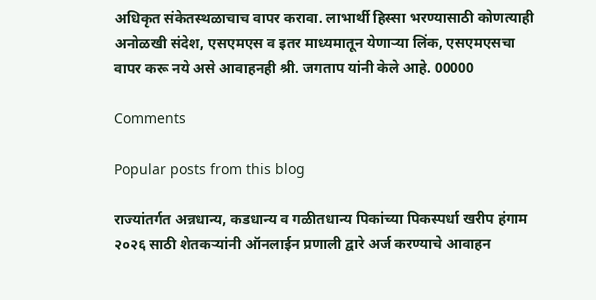अधिकृत संकेतस्थळाचाच वापर करावा. लाभार्थी हिस्सा भरण्यासाठी कोणत्याही अनोळखी संदेश, एसएमएस व इतर माध्यमातून येणाऱ्या लिंक, एसएमएसचा वापर करू नये असे आवाहनही श्री. जगताप यांनी केले आहे. 00000

Comments

Popular posts from this blog

राज्यांतर्गत अन्नधान्य, कडधान्य व गळीतधान्य पिकांच्या पिकस्पर्धा खरीप हंगाम २०२६ साठी शेतकऱ्यांनी ऑनलाईन प्रणाली द्वारे अर्ज करण्याचे आवाहन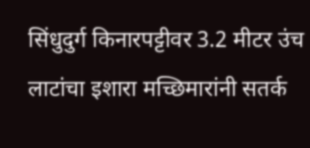सिंधुदुर्ग किनारपट्टीवर 3.2 मीटर उंच लाटांचा इशारा मच्छिमारांनी सतर्क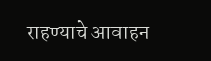राहण्याचे आवाहन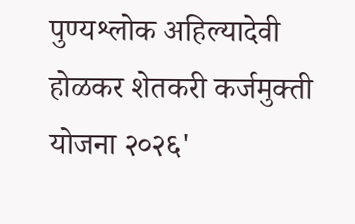पुण्यश्लोक अहिल्यादेवी होळकर शेतकरी कर्जमुक्ती योजना २०२६'